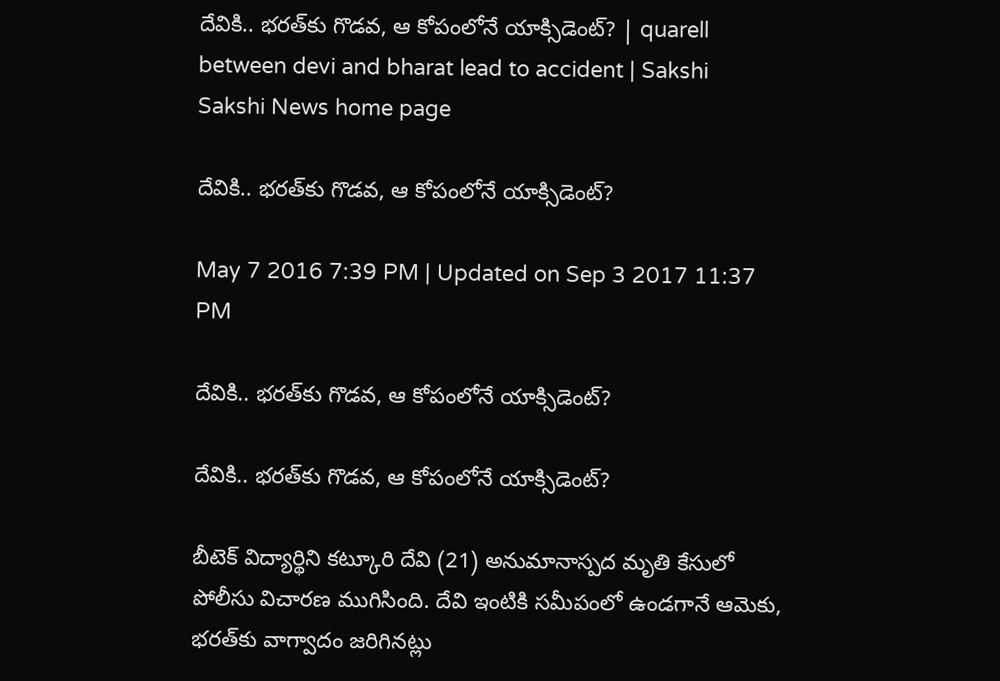దేవికి.. భరత్‌కు గొడవ, ఆ కోపంలోనే యాక్సిడెంట్? | quarell between devi and bharat lead to accident | Sakshi
Sakshi News home page

దేవికి.. భరత్‌కు గొడవ, ఆ కోపంలోనే యాక్సిడెంట్?

May 7 2016 7:39 PM | Updated on Sep 3 2017 11:37 PM

దేవికి.. భరత్‌కు గొడవ, ఆ కోపంలోనే యాక్సిడెంట్?

దేవికి.. భరత్‌కు గొడవ, ఆ కోపంలోనే యాక్సిడెంట్?

బీటెక్ విద్యార్థిని కట్కూరి దేవి (21) అనుమానాస్పద మృతి కేసులో పోలీసు విచారణ ముగిసింది. దేవి ఇంటికి సమీపంలో ఉండగానే ఆమెకు, భరత్‌కు వాగ్వాదం జరిగినట్లు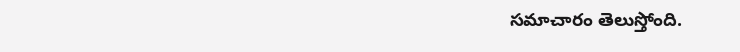సమాచారం తెలుస్తోంది.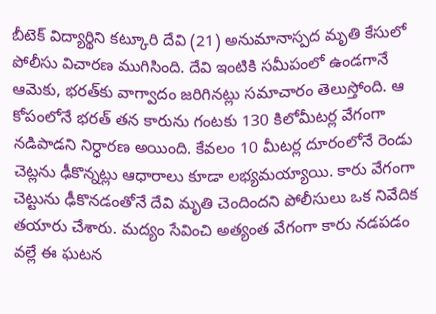బీటెక్ విద్యార్థిని కట్కూరి దేవి (21) అనుమానాస్పద మృతి కేసులో పోలీసు విచారణ ముగిసింది. దేవి ఇంటికి సమీపంలో ఉండగానే ఆమెకు, భరత్‌కు వాగ్వాదం జరిగినట్లు సమాచారం తెలుస్తోంది. ఆ కోపంలోనే భరత్ తన కారును గంటకు 130 కిలోమీటర్ల వేగంగా నడిపాడని నిర్ధారణ అయింది. కేవలం 10 మీటర్ల దూరంలోనే రెండు చెట్లను ఢీకొన్నట్లు ఆధారాలు కూడా లభ్యమయ్యాయి. కారు వేగంగా చెట్టును ఢీకొనడంతోనే దేవి మృతి చెందిందని పోలీసులు ఒక నివేదిక తయారు చేశారు. మద్యం సేవించి అత్యంత వేగంగా కారు నడపడం వల్లే ఈ ఘటన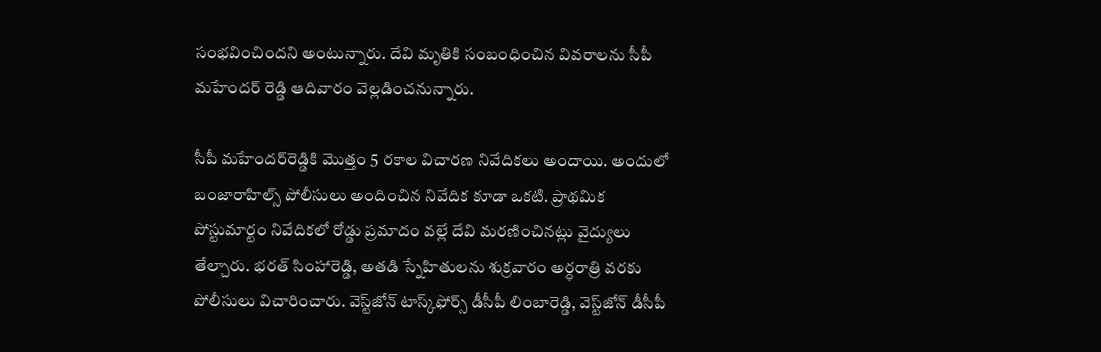సంభవించిందని అంటున్నారు. దేవి మృతికి సంబంధించిన వివరాలను సీపీ మహేందర్‌ రెడ్డి ఆదివారం వెల్లడించనున్నారు.

సీపీ మహేందర్‌రెడ్డికి మొత్తం 5 రకాల విచారణ నివేదికలు అందాయి. అందులో బంజారాహిల్స్ పోలీసులు అందించిన నివేదిక కూడా ఒకటి. ప్రాథమిక పోస్టుమార్టం నివేదికలో రోడ్డు ప్రమాదం వల్లే దేవి మరణించినట్లు వైద్యులు తేల్చారు. భరత్ సింహారెడ్డి, అతడి స్నేహితులను శుక్రవారం అర్ధరాత్రి వరకు పోలీసులు విచారించారు. వెస్ట్‌జోన్ టాస్క్‌ఫోర్స్ డీసీపీ లింబారెడ్డి, వెస్ట్‌జోన్ డీసీపీ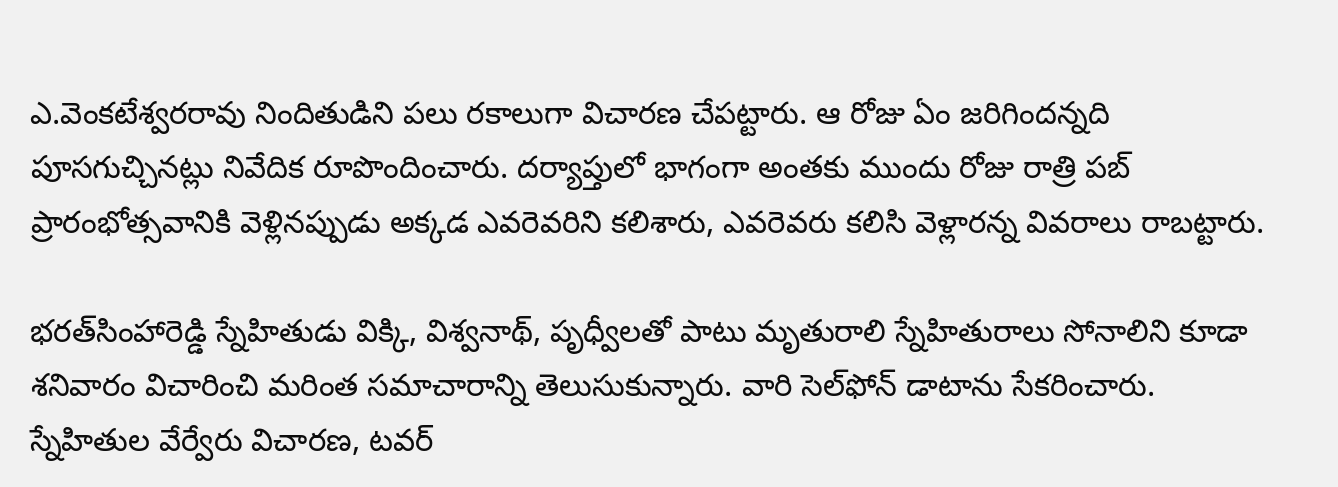ఎ.వెంకటేశ్వరరావు నిందితుడిని పలు రకాలుగా విచారణ చేపట్టారు. ఆ రోజు ఏం జరిగిందన్నది పూసగుచ్చినట్లు నివేదిక రూపొందించారు. దర్యాప్తులో భాగంగా అంతకు ముందు రోజు రాత్రి పబ్ ప్రారంభోత్సవానికి వెళ్లినప్పుడు అక్కడ ఎవరెవరిని కలిశారు, ఎవరెవరు కలిసి వెళ్లారన్న వివరాలు రాబట్టారు.

భరత్‌సింహారెడ్డి స్నేహితుడు విక్కి, విశ్వనాథ్, పృధ్వీలతో పాటు మృతురాలి స్నేహితురాలు సోనాలిని కూడా శనివారం విచారించి మరింత సమాచారాన్ని తెలుసుకున్నారు. వారి సెల్‌ఫోన్ డాటాను సేకరించారు. స్నేహితుల వేర్వేరు విచారణ, టవర్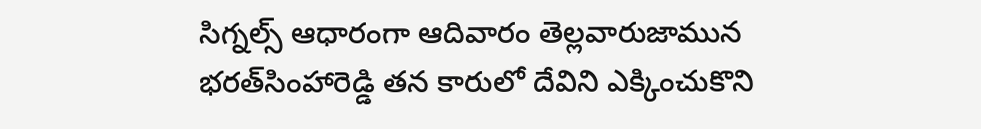సిగ్నల్స్ ఆధారంగా ఆదివారం తెల్లవారుజామున భరత్‌సింహారెడ్డి తన కారులో దేవిని ఎక్కించుకొని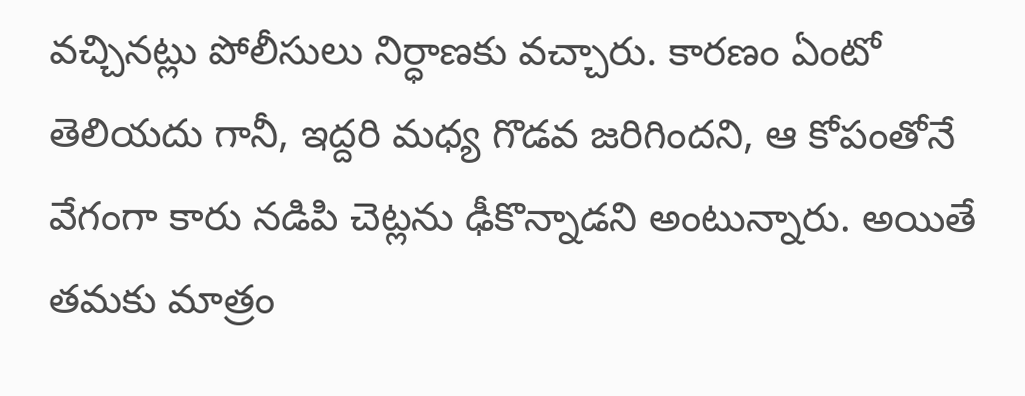వచ్చినట్లు పోలీసులు నిర్ధాణకు వచ్చారు. కారణం ఏంటో తెలియదు గానీ, ఇద్దరి మధ్య గొడవ జరిగిందని, ఆ కోపంతోనే వేగంగా కారు నడిపి చెట్లను ఢీకొన్నాడని అంటున్నారు. అయితే తమకు మాత్రం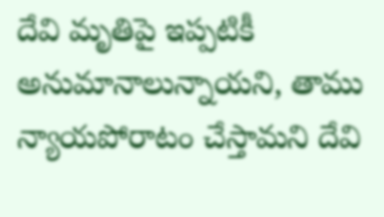దేవి మృతిపై ఇప్పటికీ అనుమానాలున్నాయని, తాము న్యాయపోరాటం చేస్తామని దేవి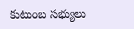కుటుంబ సభ్యులు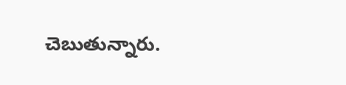చెబుతున్నారు.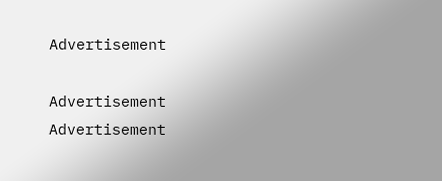Advertisement

Advertisement
Advertisement